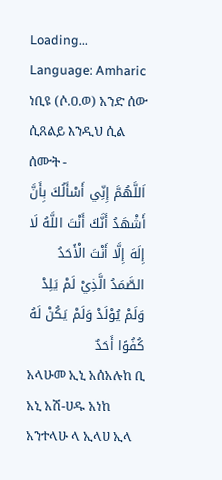Loading...
Language: Amharic
ነቢዩ (ሶ.ዐ.ወ) አንድ ሰው ሲጸልይ እንዲህ ሲል ሰሙት -
اَللَّهُمَّ إِنِّي أَسْأَلُكَ بِأَنَّ أَشْهَدُ أَنَّكَ أَنْتَ اللَّهُ لَا إِلَهَ إِلَّا أَنْتَ الْأَحَدُ الصَّمَدُ الَّذِيْ لَمْ يَلِدْ وَلَمْ يُوْلَدْ وَلَمْ يَكُنْ لَهُ كُفُوًا أَحَدٌ
አላሁመ ኢኒ አሰአሉከ ቢ አኒ አሽ-ሀዱ አነከ አንተላሁ ላ ኢላሀ ኢላ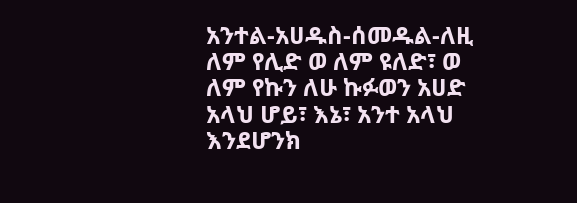አንተል-አሀዱስ-ሰመዱል-ለዚ ለም የሊድ ወ ለም ዩለድ፣ ወ ለም የኩን ለሁ ኩፉወን አሀድ
አላህ ሆይ፣ እኔ፣ አንተ አላህ እንደሆንክ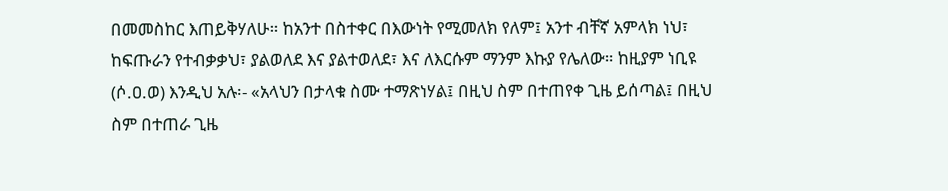በመመስከር እጠይቅሃለሁ። ከአንተ በስተቀር በእውነት የሚመለክ የለም፤ አንተ ብቸኛ አምላክ ነህ፣ ከፍጡራን የተብቃቃህ፣ ያልወለደ እና ያልተወለደ፣ እና ለእርሱም ማንም እኩያ የሌለው። ከዚያም ነቢዩ (ሶ.ዐ.ወ) እንዲህ አሉ፡- «አላህን በታላቁ ስሙ ተማጽነሃል፤ በዚህ ስም በተጠየቀ ጊዜ ይሰጣል፤ በዚህ ስም በተጠራ ጊዜ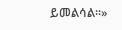ይመልሳል።»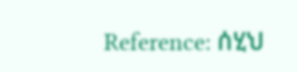Reference: ሰሂህ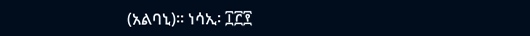(አልባኒ)። ነሳኢ፡ ፲፫፻